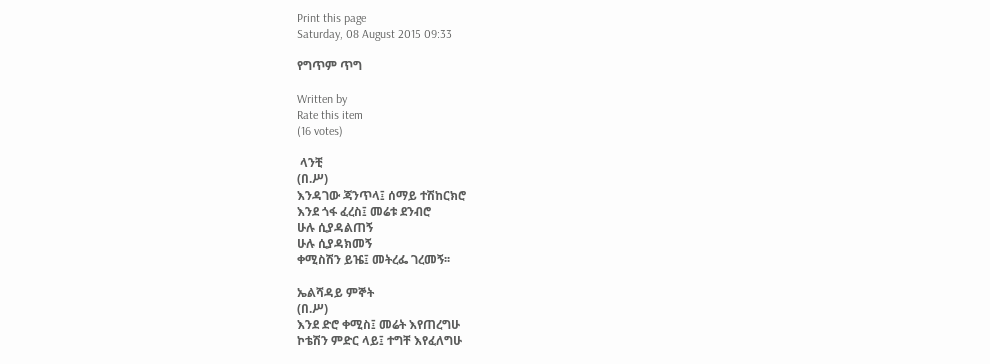Print this page
Saturday, 08 August 2015 09:33

የግጥም ጥግ

Written by
Rate this item
(16 votes)

 ላንቺ
(በ.ሥ)
እንዳገው ጃንጥላ፤ ሰማይ ተሽከርክሮ
እንደ ጎፋ ፈረስ፤ መሬቱ ደንብሮ
ሁሉ ሲያዳልጠኝ
ሁሉ ሲያዳክመኝ
ቀሚስሽን ይዤ፤ መትረፌ ገረመኝ፡፡

ኤልሻዳይ ምኞት
(በ.ሥ)
እንደ ድሮ ቀሚስ፤ መሬት እየጠረግሁ
ኮቴሽን ምድር ላይ፤ ተግቸ እየፈለግሁ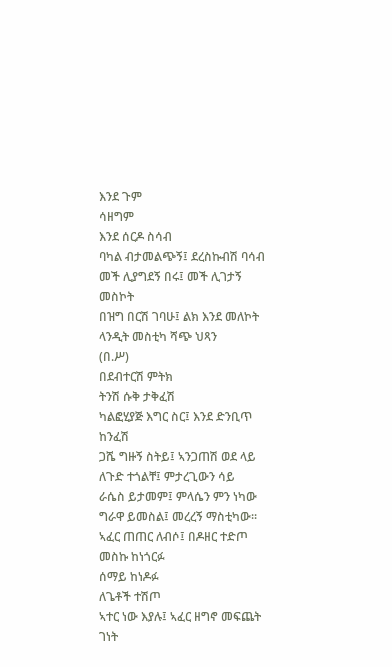እንደ ጉም
ሳዘግም
እንደ ሰርዶ ስሳብ
ባካል ብታመልጭኝ፤ ደረስኩብሽ ባሳብ
መች ሊያግደኝ በሩ፤ መች ሊገታኝ መስኮት
በዝግ በርሽ ገባሁ፤ ልክ እንደ መለኮት
ላንዲት መስቲካ ሻጭ ህጻን
(በ.ሥ)
በደብተርሽ ምትክ
ትንሽ ሱቅ ታቅፈሽ
ካልፎሂያጅ እግር ስር፤ እንደ ድንቢጥ ከንፈሽ
ጋሼ ግዙኝ ስትይ፤ ኣንጋጠሽ ወደ ላይ
ለጉድ ተጎልቸ፤ ምታረጊውን ሳይ
ራሴስ ይታመም፤ ምላሴን ምን ነካው
ግራዋ ይመስል፤ መረረኝ ማስቲካው፡፡
ኣፈር ጠጠር ለብሶ፤ በዶዘር ተድጦ
መስኩ ከነጎርፉ
ሰማይ ከነዶፉ
ለጌቶች ተሽጦ
ኣተር ነው እያሉ፤ ኣፈር ዘግኖ መፍጨት
ገነት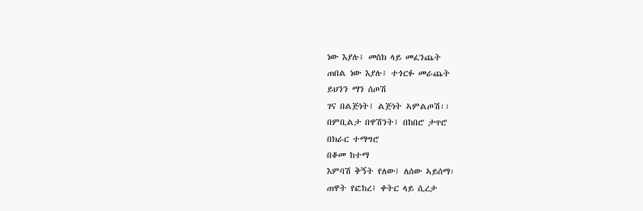ነው እያሉ፤ መስክ ላይ መፈንጨት
ጠበል ነው እያሉ፤ ተጎርፉ መራጨት
ይህንን ማን ሰጦሽ
ገና በልጅነት፤ ልጅነት ኣምልጦሽ፡፡
በምቢልታ በዋሽንት፤ በከበሮ ታጥሮ
በክራር ተማግሮ
በቆመ ከተማ
እምባሽ ቅኝት የለው፤ ለሰው ኣይሰማ፡
ጠዋት የፎከረ፤ ቀትር ላይ ሲረታ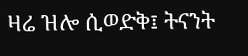ዛሬ ዝሎ ሲወድቅ፤ ትናንት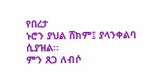የበረታ
ኑሮን ያህል ሸክም፤ ያላንቀልባ ሲያዝል፡፡
ምን ጸጋ ለብሶ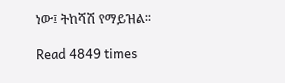ነው፤ ትከሻሽ የማይዝል፡፡

Read 4849 times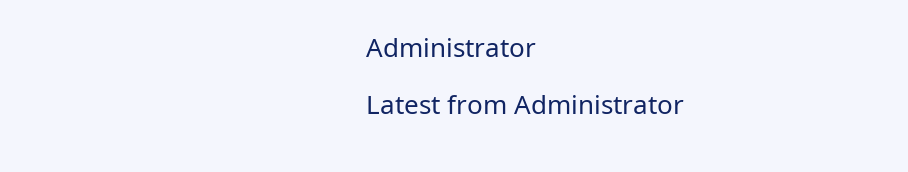Administrator

Latest from Administrator